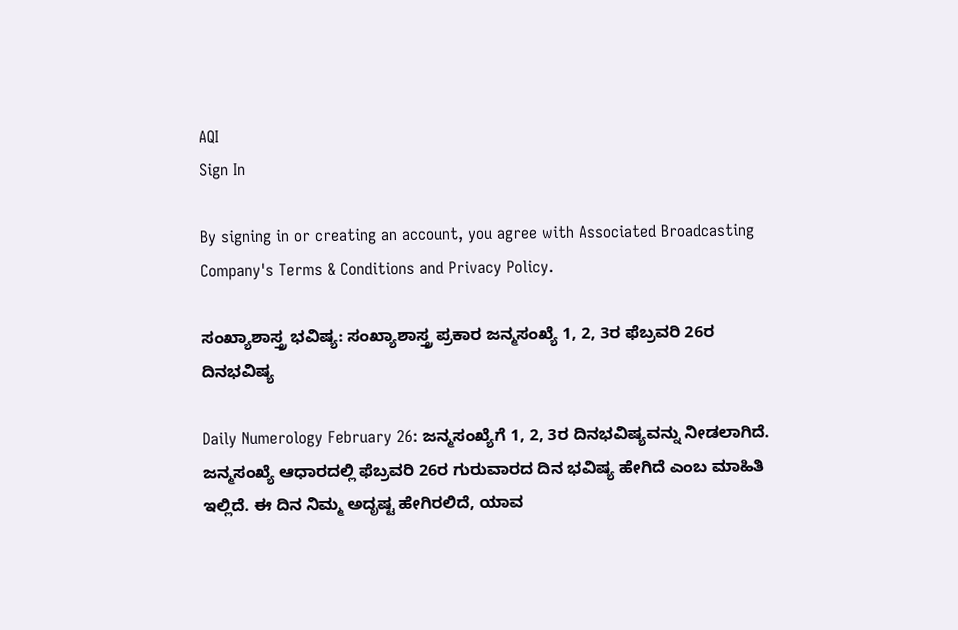AQI
Sign In

By signing in or creating an account, you agree with Associated Broadcasting Company's Terms & Conditions and Privacy Policy.

ಸಂಖ್ಯಾಶಾಸ್ತ್ರ ಭವಿಷ್ಯ: ಸಂಖ್ಯಾಶಾಸ್ತ್ರ ಪ್ರಕಾರ ಜನ್ಮಸಂಖ್ಯೆ 1, 2, 3ರ ಫೆಬ್ರವರಿ 26ರ ದಿನಭವಿಷ್ಯ

Daily Numerology February 26: ಜನ್ಮಸಂಖ್ಯೆಗೆ 1, 2, 3ರ ದಿನಭವಿಷ್ಯವನ್ನು ನೀಡಲಾಗಿದೆ. ಜನ್ಮಸಂಖ್ಯೆ ಆಧಾರದಲ್ಲಿ ಫೆಬ್ರವರಿ 26ರ ಗುರುವಾರದ ದಿನ ಭವಿಷ್ಯ ಹೇಗಿದೆ ಎಂಬ ಮಾಹಿತಿ ಇಲ್ಲಿದೆ. ಈ ದಿನ ನಿಮ್ಮ ಅದೃಷ್ಟ ಹೇಗಿರಲಿದೆ, ಯಾವ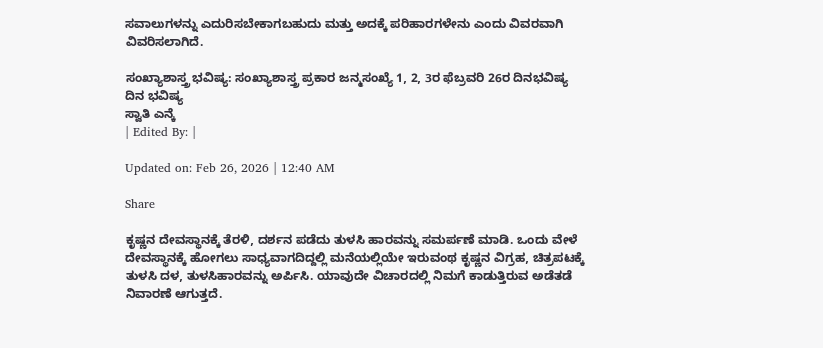ಸವಾಲುಗಳನ್ನು ಎದುರಿಸಬೇಕಾಗಬಹುದು ಮತ್ತು ಅದಕ್ಕೆ ಪರಿಹಾರಗಳೇನು ಎಂದು ವಿವರವಾಗಿ ವಿವರಿಸಲಾಗಿದೆ.

ಸಂಖ್ಯಾಶಾಸ್ತ್ರ ಭವಿಷ್ಯ: ಸಂಖ್ಯಾಶಾಸ್ತ್ರ ಪ್ರಕಾರ ಜನ್ಮಸಂಖ್ಯೆ 1, 2, 3ರ ಫೆಬ್ರವರಿ 26ರ ದಿನಭವಿಷ್ಯ
ದಿನ ಭವಿಷ್ಯ
ಸ್ವಾತಿ ಎನ್ಕೆ
| Edited By: |

Updated on: Feb 26, 2026 | 12:40 AM

Share

ಕೃಷ್ಣನ ದೇವಸ್ಥಾನಕ್ಕೆ ತೆರಳಿ, ದರ್ಶನ ಪಡೆದು ತುಳಸಿ ಹಾರವನ್ನು ಸಮರ್ಪಣೆ ಮಾಡಿ. ಒಂದು ವೇಳೆ ದೇವಸ್ಥಾನಕ್ಕೆ ಹೋಗಲು ಸಾಧ್ಯವಾಗದಿದ್ದಲ್ಲಿ ಮನೆಯಲ್ಲಿಯೇ ಇರುವಂಥ ಕೃಷ್ಣನ ವಿಗ್ರಹ, ಚಿತ್ರಪಟಕ್ಕೆ ತುಳಸಿ ದಳ, ತುಳಸಿಹಾರವನ್ನು ಅರ್ಪಿಸಿ. ಯಾವುದೇ ವಿಚಾರದಲ್ಲಿ ನಿಮಗೆ ಕಾಡುತ್ತಿರುವ ಅಡೆತಡೆ ನಿವಾರಣೆ ಆಗುತ್ತದೆ.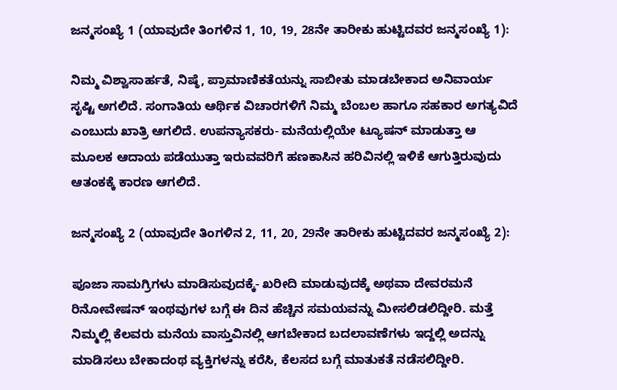ಜನ್ಮಸಂಖ್ಯೆ 1 (ಯಾವುದೇ ತಿಂಗಳಿನ 1, 10, 19, 28ನೇ ತಾರೀಕು ಹುಟ್ಟಿದವರ ಜನ್ಮಸಂಖ್ಯೆ 1):

ನಿಮ್ಮ ವಿಶ್ವಾಸಾರ್ಹತೆ, ನಿಷ್ಠೆ, ಪ್ರಾಮಾಣಿಕತೆಯನ್ನು ಸಾಬೀತು ಮಾಡಬೇಕಾದ ಅನಿವಾರ್ಯ ಸೃಷ್ಟಿ ಅಗಲಿದೆ. ಸಂಗಾತಿಯ ಆರ್ಥಿಕ ವಿಚಾರಗಳಿಗೆ ನಿಮ್ಮ ಬೆಂಬಲ ಹಾಗೂ ಸಹಕಾರ ಅಗತ್ಯವಿದೆ ಎಂಬುದು ಖಾತ್ರಿ ಆಗಲಿದೆ. ಉಪನ್ಯಾಸಕರು- ಮನೆಯಲ್ಲಿಯೇ ಟ್ಯೂಷನ್ ಮಾಡುತ್ತಾ ಆ ಮೂಲಕ ಆದಾಯ ಪಡೆಯುತ್ತಾ ಇರುವವರಿಗೆ ಹಣಕಾಸಿನ ಹರಿವಿನಲ್ಲಿ ಇಳಿಕೆ ಆಗುತ್ತಿರುವುದು ಆತಂಕಕ್ಕೆ ಕಾರಣ ಆಗಲಿದೆ.

ಜನ್ಮಸಂಖ್ಯೆ 2 (ಯಾವುದೇ ತಿಂಗಳಿನ 2, 11, 20, 29ನೇ ತಾರೀಕು ಹುಟ್ಟಿದವರ ಜನ್ಮಸಂಖ್ಯೆ 2):

ಪೂಜಾ ಸಾಮಗ್ರಿಗಳು ಮಾಡಿಸುವುದಕ್ಕೆ- ಖರೀದಿ ಮಾಡುವುದಕ್ಕೆ ಅಥವಾ ದೇವರಮನೆ ರಿನೋವೇಷನ್ ಇಂಥವುಗಳ ಬಗ್ಗೆ ಈ ದಿನ ಹೆಚ್ಚಿನ ಸಮಯವನ್ನು ಮೀಸಲಿಡಲಿದ್ದೀರಿ. ಮತ್ತೆ ನಿಮ್ಮಲ್ಲಿ ಕೆಲವರು ಮನೆಯ ವಾಸ್ತುವಿನಲ್ಲಿ ಆಗಬೇಕಾದ ಬದಲಾವಣೆಗಳು ಇದ್ದಲ್ಲಿ ಅದನ್ನು ಮಾಡಿಸಲು ಬೇಕಾದಂಥ ವ್ಯಕ್ತಿಗಳನ್ನು ಕರೆಸಿ, ಕೆಲಸದ ಬಗ್ಗೆ ಮಾತುಕತೆ ನಡೆಸಲಿದ್ದೀರಿ.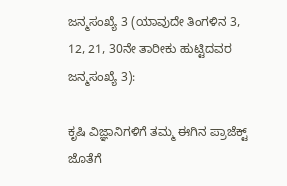ಜನ್ಮಸಂಖ್ಯೆ 3 (ಯಾವುದೇ ತಿಂಗಳಿನ 3, 12, 21, 30ನೇ ತಾರೀಕು ಹುಟ್ಟಿದವರ ಜನ್ಮಸಂಖ್ಯೆ 3):

ಕೃಷಿ ವಿಜ್ಞಾನಿಗಳಿಗೆ ತಮ್ಮ ಈಗಿನ ಪ್ರಾಜೆಕ್ಟ್ ಜೊತೆಗೆ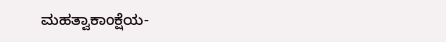ಮಹತ್ವಾಕಾಂಕ್ಷೆಯ-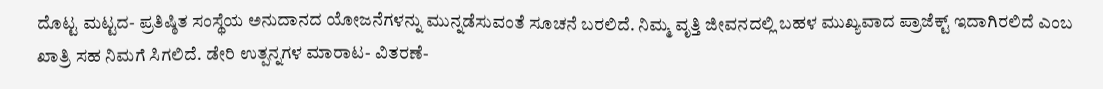ದೊಟ್ಟ ಮಟ್ಟದ- ಪ್ರತಿಷ್ಠಿತ ಸಂಸ್ಥೆಯ ಅನುದಾನದ ಯೋಜನೆಗಳನ್ನು ಮುನ್ನಡೆಸುವಂತೆ ಸೂಚನೆ ಬರಲಿದೆ. ನಿಮ್ಮ ವೃತ್ತಿ ಜೀವನದಲ್ಲಿ ಬಹಳ ಮುಖ್ಯವಾದ ಪ್ರಾಜೆಕ್ಟ್ ಇದಾಗಿರಲಿದೆ ಎಂಬ ಖಾತ್ರಿ ಸಹ ನಿಮಗೆ ಸಿಗಲಿದೆ. ಡೇರಿ ಉತ್ಪನ್ನಗಳ ಮಾರಾಟ- ವಿತರಣೆ-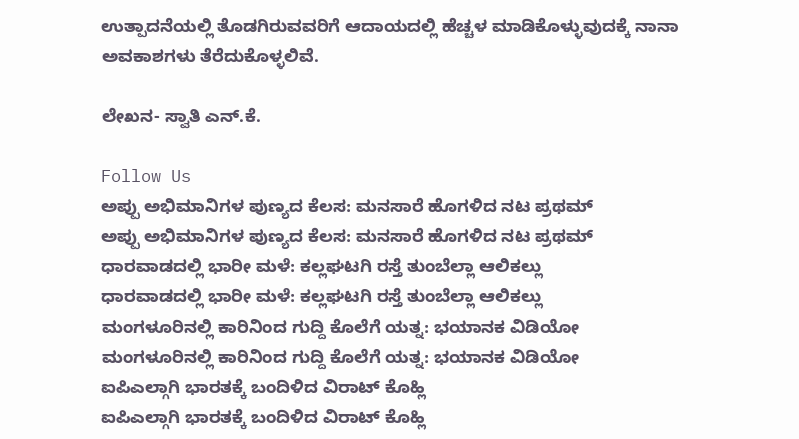ಉತ್ಪಾದನೆಯಲ್ಲಿ ತೊಡಗಿರುವವರಿಗೆ ಆದಾಯದಲ್ಲಿ ಹೆಚ್ಚಳ ಮಾಡಿಕೊಳ್ಳುವುದಕ್ಕೆ ನಾನಾ ಅವಕಾಶಗಳು ತೆರೆದುಕೊಳ್ಳಲಿವೆ.

ಲೇಖನ- ಸ್ವಾತಿ ಎನ್.ಕೆ.

Follow Us
ಅಪ್ಪು ಅಭಿಮಾನಿಗಳ ಪುಣ್ಯದ ಕೆಲಸ: ಮನಸಾರೆ ಹೊಗಳಿದ ನಟ ಪ್ರಥಮ್
ಅಪ್ಪು ಅಭಿಮಾನಿಗಳ ಪುಣ್ಯದ ಕೆಲಸ: ಮನಸಾರೆ ಹೊಗಳಿದ ನಟ ಪ್ರಥಮ್
ಧಾರವಾಡದಲ್ಲಿ ಭಾರೀ ಮಳೆ: ಕಲ್ಲಘಟಗಿ ರಸ್ತೆ ತುಂಬೆಲ್ಲಾ ಆಲಿಕಲ್ಲು
ಧಾರವಾಡದಲ್ಲಿ ಭಾರೀ ಮಳೆ: ಕಲ್ಲಘಟಗಿ ರಸ್ತೆ ತುಂಬೆಲ್ಲಾ ಆಲಿಕಲ್ಲು
ಮಂಗಳೂರಿನಲ್ಲಿ ಕಾರಿನಿಂದ ಗುದ್ದಿ ಕೊಲೆಗೆ ಯತ್ನ: ಭಯಾನಕ ವಿಡಿಯೋ
ಮಂಗಳೂರಿನಲ್ಲಿ ಕಾರಿನಿಂದ ಗುದ್ದಿ ಕೊಲೆಗೆ ಯತ್ನ: ಭಯಾನಕ ವಿಡಿಯೋ
ಐಪಿಎಲ್ಗಾಗಿ ಭಾರತಕ್ಕೆ ಬಂದಿಳಿದ ವಿರಾಟ್ ಕೊಹ್ಲಿ
ಐಪಿಎಲ್ಗಾಗಿ ಭಾರತಕ್ಕೆ ಬಂದಿಳಿದ ವಿರಾಟ್ ಕೊಹ್ಲಿ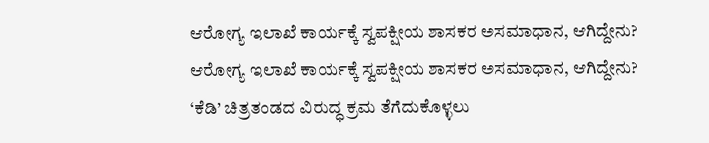ಆರೋಗ್ಯ ಇಲಾಖೆ ಕಾರ್ಯಕ್ಕೆ ಸ್ವಪಕ್ಷೀಯ ಶಾಸಕರ ಅಸಮಾಧಾನ, ಆಗಿದ್ದೇನು?
ಆರೋಗ್ಯ ಇಲಾಖೆ ಕಾರ್ಯಕ್ಕೆ ಸ್ವಪಕ್ಷೀಯ ಶಾಸಕರ ಅಸಮಾಧಾನ, ಆಗಿದ್ದೇನು?
‘ಕೆಡಿ’ ಚಿತ್ರತಂಡದ ವಿರುದ್ಧ ಕ್ರಮ ತೆಗೆದುಕೊಳ್ಳಲು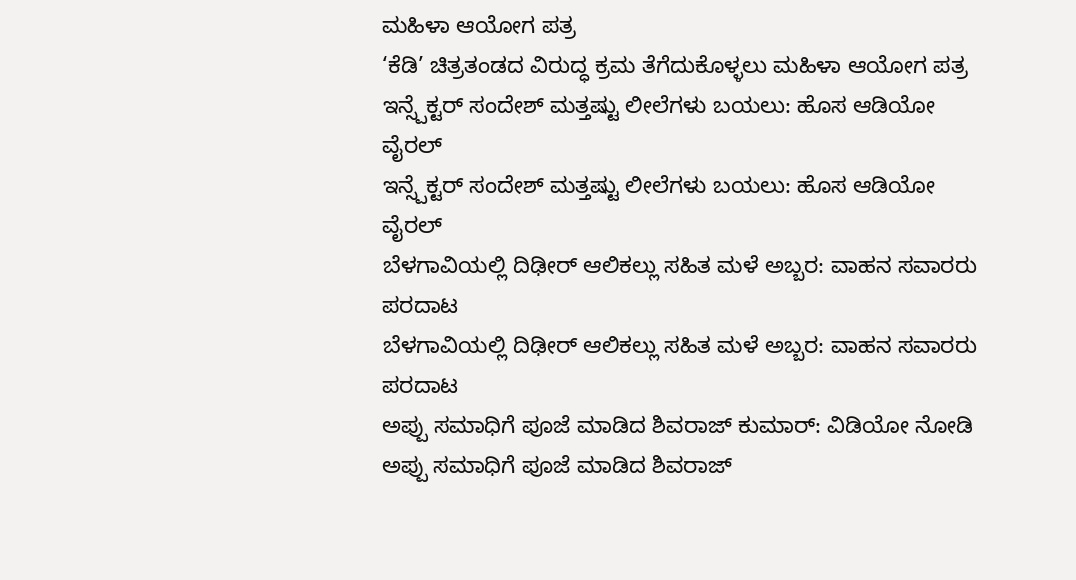ಮಹಿಳಾ ಆಯೋಗ ಪತ್ರ
‘ಕೆಡಿ’ ಚಿತ್ರತಂಡದ ವಿರುದ್ಧ ಕ್ರಮ ತೆಗೆದುಕೊಳ್ಳಲು ಮಹಿಳಾ ಆಯೋಗ ಪತ್ರ
ಇನ್ಸ್ಪೆಕ್ಟರ್ ಸಂದೇಶ್ ಮತ್ತಷ್ಟು ಲೀಲೆಗಳು ಬಯಲು: ಹೊಸ ಆಡಿಯೋ ವೈರಲ್
ಇನ್ಸ್ಪೆಕ್ಟರ್ ಸಂದೇಶ್ ಮತ್ತಷ್ಟು ಲೀಲೆಗಳು ಬಯಲು: ಹೊಸ ಆಡಿಯೋ ವೈರಲ್
ಬೆಳಗಾವಿಯಲ್ಲಿ ದಿಢೀರ್ ಆಲಿಕಲ್ಲು ಸಹಿತ ಮಳೆ ಅಬ್ಬರ: ವಾಹನ ಸವಾರರು ಪರದಾಟ
ಬೆಳಗಾವಿಯಲ್ಲಿ ದಿಢೀರ್ ಆಲಿಕಲ್ಲು ಸಹಿತ ಮಳೆ ಅಬ್ಬರ: ವಾಹನ ಸವಾರರು ಪರದಾಟ
ಅಪ್ಪು ಸಮಾಧಿಗೆ ಪೂಜೆ ಮಾಡಿದ ಶಿವರಾಜ್ ಕುಮಾರ್: ವಿಡಿಯೋ ನೋಡಿ
ಅಪ್ಪು ಸಮಾಧಿಗೆ ಪೂಜೆ ಮಾಡಿದ ಶಿವರಾಜ್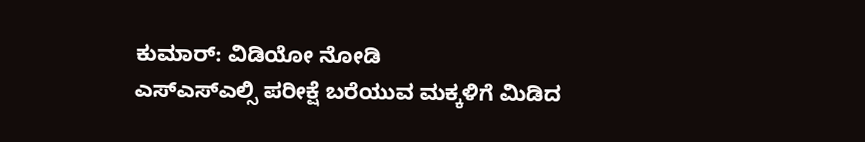ಕುಮಾರ್: ವಿಡಿಯೋ ನೋಡಿ
ಎಸ್ಎಸ್ಎಲ್ಸಿ ಪರೀಕ್ಷೆ ಬರೆಯುವ ಮಕ್ಕಳಿಗೆ ಮಿಡಿದ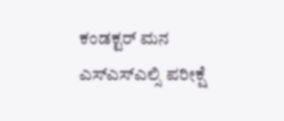ಕಂಡಕ್ಟರ್ ಮನ
ಎಸ್ಎಸ್ಎಲ್ಸಿ ಪರೀಕ್ಷೆ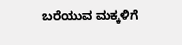ಬರೆಯುವ ಮಕ್ಕಳಿಗೆ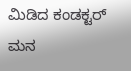ಮಿಡಿದ ಕಂಡಕ್ಟರ್ ಮನ